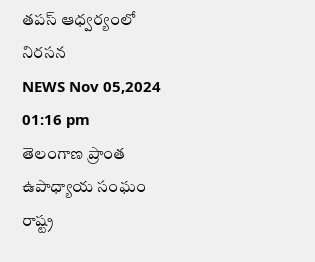తపస్ ఆధ్వర్యంలో నిరసన
NEWS Nov 05,2024 01:16 pm
తెలంగాణ ప్రాంత ఉపాధ్యాయ సంఘం రాష్ట్ర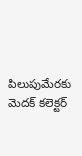పిలుపుమేరకు మెదక్ కలెక్టర్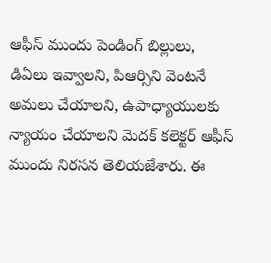ఆఫీస్ ముందు పెండింగ్ బిల్లులు, డిఏలు ఇవ్వాలని, పిఆర్సిని వెంటనే అమలు చేయాలని, ఉపాధ్యాయులకు న్యాయం చేయాలని మెదక్ కలెక్టర్ ఆఫీస్ ముందు నిరసన తెలియజేశారు. ఈ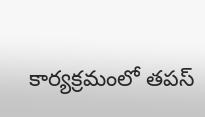కార్యక్రమంలో తపస్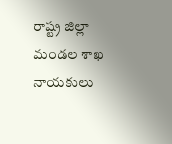రాష్ట్ర జిల్లా మండల శాఖ నాయకులు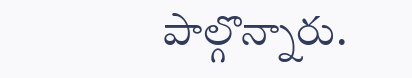పాల్గొన్నారు.